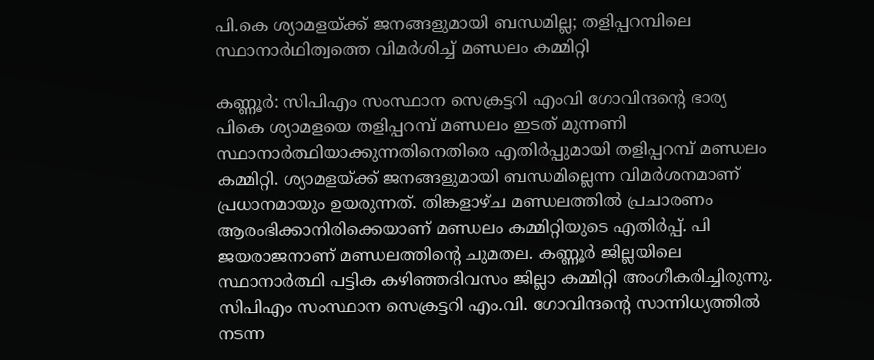പി.കെ ശ്യാമളയ്ക്ക് ജനങ്ങളുമായി ബന്ധമില്ല; തളിപ്പറമ്പിലെ സ്ഥാനാര്‍ഥിത്വത്തെ വിമര്‍ശിച്ച് മണ്ഡലം കമ്മിറ്റി

കണ്ണൂര്‍: സിപിഎം സംസ്ഥാന സെക്രട്ടറി എംവി ഗോവിന്ദന്റെ ഭാര്യ പികെ ശ്യാമളയെ തളിപ്പറമ്പ് മണ്ഡലം ഇടത് മുന്നണി സ്ഥാനാര്‍ത്ഥിയാക്കുന്നതിനെതിരെ എതിര്‍പ്പുമായി തളിപ്പറമ്പ് മണ്ഡലം കമ്മിറ്റി. ശ്യാമളയ്ക്ക് ജനങ്ങളുമായി ബന്ധമില്ലെന്ന വിമര്‍ശനമാണ് പ്രധാനമായും ഉയരുന്നത്. തിങ്കളാഴ്ച മണ്ഡലത്തില്‍ പ്രചാരണം ആരംഭിക്കാനിരിക്കെയാണ് മണ്ഡലം കമ്മിറ്റിയുടെ എതിര്‍പ്പ്. പി ജയരാജനാണ് മണ്ഡലത്തിന്റെ ചുമതല. കണ്ണൂര്‍ ജില്ലയിലെ സ്ഥാനാര്‍ത്ഥി പട്ടിക കഴിഞ്ഞദിവസം ജില്ലാ കമ്മിറ്റി അംഗീകരിച്ചിരുന്നു. സിപിഎം സംസ്ഥാന സെക്രട്ടറി എം.വി. ഗോവിന്ദന്റെ സാന്നിധ്യത്തില്‍ നടന്ന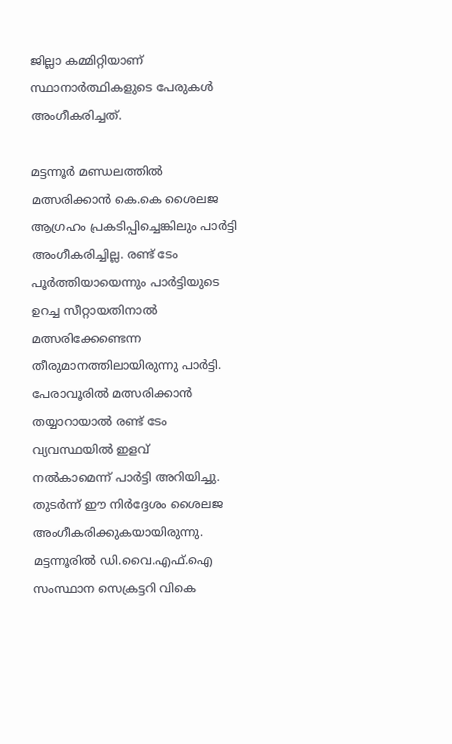ജില്ലാ കമ്മിറ്റിയാണ് സ്ഥാനാര്‍ത്ഥികളുടെ പേരുകള്‍ അംഗീകരിച്ചത്.

മട്ടന്നൂര്‍ മണ്ഡലത്തില്‍ മത്സരിക്കാന്‍ കെ.കെ ശൈലജ ആഗ്രഹം പ്രകടിപ്പിച്ചെങ്കിലും പാര്‍ട്ടി അംഗീകരിച്ചില്ല. രണ്ട് ടേം പൂര്‍ത്തിയായെന്നും പാര്‍ട്ടിയുടെ ഉറച്ച സീറ്റായതിനാല്‍ മത്സരിക്കേണ്ടെന്ന തീരുമാനത്തിലായിരുന്നു പാര്‍ട്ടി. പേരാവൂരില്‍ മത്സരിക്കാന്‍ തയ്യാറായാല്‍ രണ്ട് ടേം വ്യവസ്ഥയില്‍ ഇളവ്
നല്‍കാമെന്ന് പാര്‍ട്ടി അറിയിച്ചു. തുടര്‍ന്ന് ഈ നിര്‍ദ്ദേശം ശൈലജ അംഗീകരിക്കുകയായിരുന്നു. മട്ടന്നൂരില്‍ ഡി.വൈ.എഫ്.ഐ സംസ്ഥാന സെക്രട്ടറി വികെ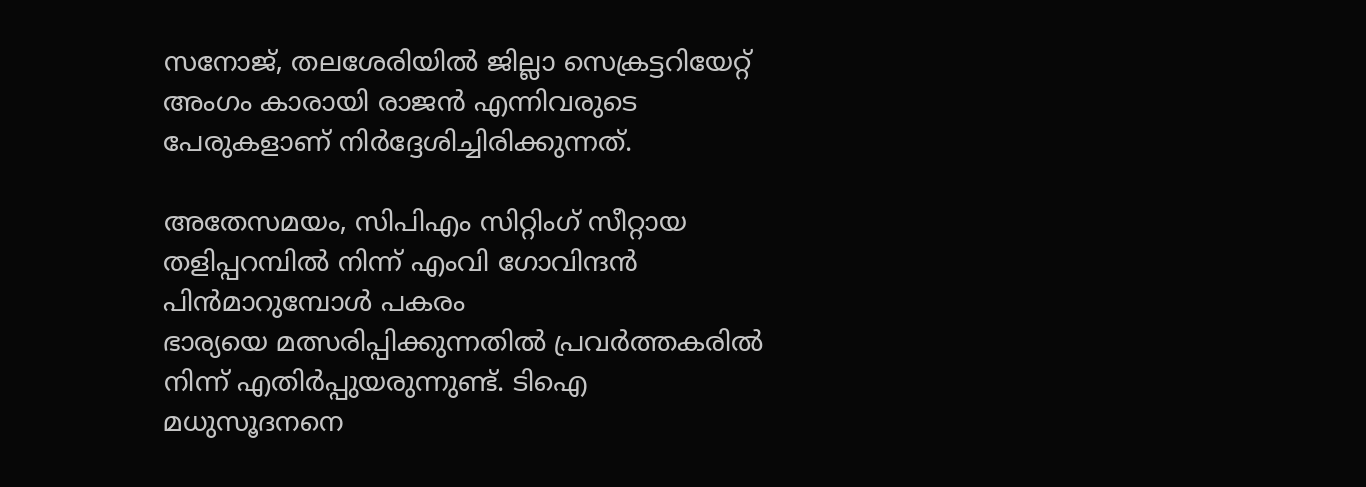സനോജ്, തലശേരിയില്‍ ജില്ലാ സെക്രട്ടറിയേറ്റ് അംഗം കാരായി രാജന്‍ എന്നിവരുടെ പേരുകളാണ് നിര്‍ദ്ദേശിച്ചിരിക്കുന്നത്.

അതേസമയം, സിപിഎം സിറ്റിംഗ് സീറ്റായ തളിപ്പറമ്പില്‍ നിന്ന് എംവി ഗോവിന്ദന്‍ പിന്‍മാറുമ്പോള്‍ പകരം
ഭാര്യയെ മത്സരിപ്പിക്കുന്നതില്‍ പ്രവര്‍ത്തകരില്‍ നിന്ന് എതിര്‍പ്പുയരുന്നുണ്ട്. ടിഐ മധുസൂദനനെ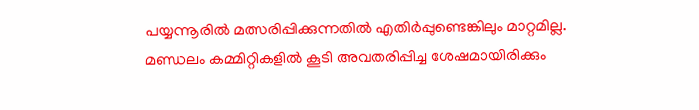പയ്യന്നൂരില്‍ മത്സരിപ്പിക്കുന്നതില്‍ എതിര്‍പ്പുണ്ടെങ്കിലും മാറ്റമില്ല. മണ്ഡലം കമ്മിറ്റികളില്‍ കൂടി അവതരിപ്പിച്ച ശേഷമായിരിക്കും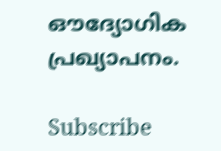ഔദ്യോഗിക പ്രഖ്യാപനം.

Subscribe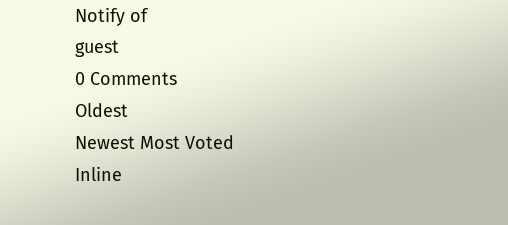Notify of
guest
0 Comments
Oldest
Newest Most Voted
Inline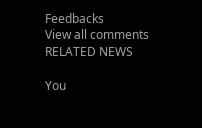Feedbacks
View all comments
RELATED NEWS

You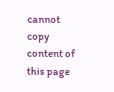cannot copy content of this page